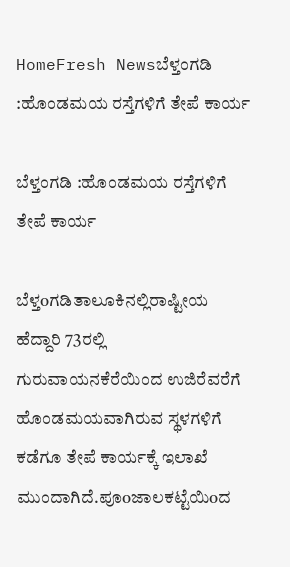HomeFresh Newsಬೆಳ್ತಂಗಡಿ :ಹೊಂಡಮಯ ರಸ್ತೆಗಳಿಗೆ ತೇಪೆ ಕಾರ್ಯ

ಬೆಳ್ತಂಗಡಿ :ಹೊಂಡಮಯ ರಸ್ತೆಗಳಿಗೆ ತೇಪೆ ಕಾರ್ಯ

ಬೆಳ್ತoಗಡಿತಾಲೂಕಿನಲ್ಲಿರಾಷ್ಟೀಯ ಹೆದ್ದಾರಿ 73ರಲ್ಲಿ ಗುರುವಾಯನಕೆರೆಯಿಂದ ಉಜಿರೆವರೆಗೆ ಹೊಂಡಮಯವಾಗಿರುವ ಸ್ಥಳಗಳಿಗೆ ಕಡೆಗೂ ತೇಪೆ ಕಾರ್ಯಕ್ಕೆ ಇಲಾಖೆ ಮುಂದಾಗಿದೆ.ಪೂoಜಾಲಕಟ್ಟೆಯಿoದ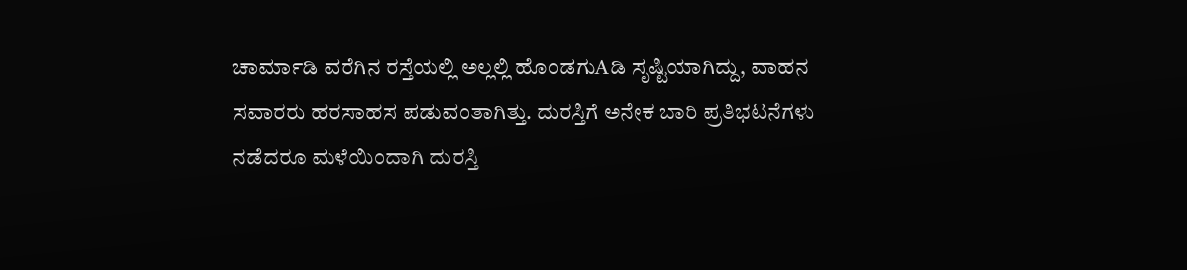ಚಾರ್ಮಾಡಿ ವರೆಗಿನ ರಸ್ತೆಯಲ್ಲಿ ಅಲ್ಲಲ್ಲಿ ಹೊಂಡಗುAಡಿ ಸೃಷ್ಟಿಯಾಗಿದ್ದು, ವಾಹನ ಸವಾರರು ಹರಸಾಹಸ ಪಡುವಂತಾಗಿತ್ತು. ದುರಸ್ತಿಗೆ ಅನೇಕ ಬಾರಿ ಪ್ರತಿಭಟನೆಗಳು ನಡೆದರೂ ಮಳೆಯಿಂದಾಗಿ ದುರಸ್ತಿ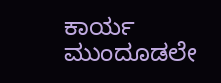ಕಾರ್ಯ ಮುಂದೂಡಲೇ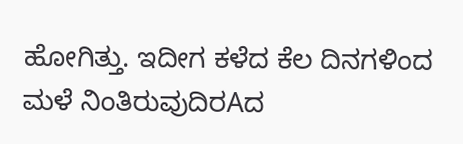ಹೋಗಿತ್ತು. ಇದೀಗ ಕಳೆದ ಕೆಲ ದಿನಗಳಿಂದ ಮಳೆ ನಿಂತಿರುವುದಿರAದ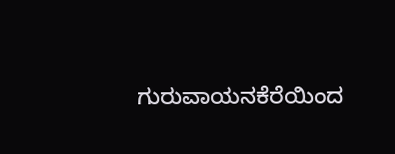ಗುರುವಾಯನಕೆರೆಯಿಂದ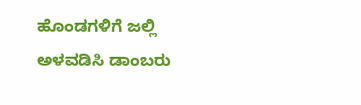ಹೊಂಡಗಳಿಗೆ ಜಲ್ಲಿ ಅಳವಡಿಸಿ ಡಾಂಬರು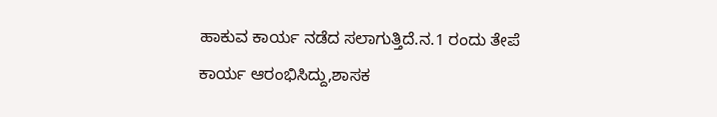ಹಾಕುವ ಕಾರ್ಯ ನಡೆದ ಸಲಾಗುತ್ತಿದೆ.ನ.1 ರಂದು ತೇಪೆ ಕಾರ್ಯ ಆರಂಭಿಸಿದ್ದು,ಶಾಸಕ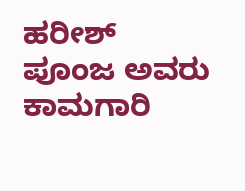ಹರೀಶ್ ಪೂಂಜ ಅವರು ಕಾಮಗಾರಿ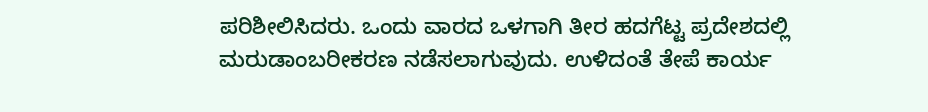ಪರಿಶೀಲಿಸಿದರು. ಒಂದು ವಾರದ ಒಳಗಾಗಿ ತೀರ ಹದಗೆಟ್ಟ ಪ್ರದೇಶದಲ್ಲಿ ಮರುಡಾಂಬರೀಕರಣ ನಡೆಸಲಾಗುವುದು. ಉಳಿದಂತೆ ತೇಪೆ ಕಾರ್ಯ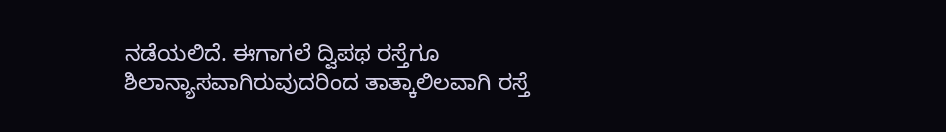ನಡೆಯಲಿದೆ. ಈಗಾಗಲೆ ದ್ವಿಪಥ ರಸ್ತೆಗೂ ಶಿಲಾನ್ಯಾಸವಾಗಿರುವುದರಿಂದ ತಾತ್ಕಾಲಿಲವಾಗಿ ರಸ್ತೆ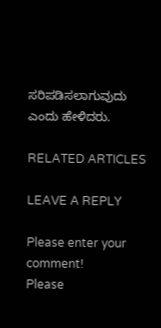ಸರಿಪಡಿಸಲಾಗುವುದು ಎಂದು ಹೇಳಿದರು.

RELATED ARTICLES

LEAVE A REPLY

Please enter your comment!
Please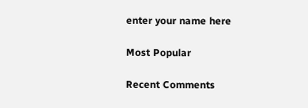enter your name here

Most Popular

Recent Comments